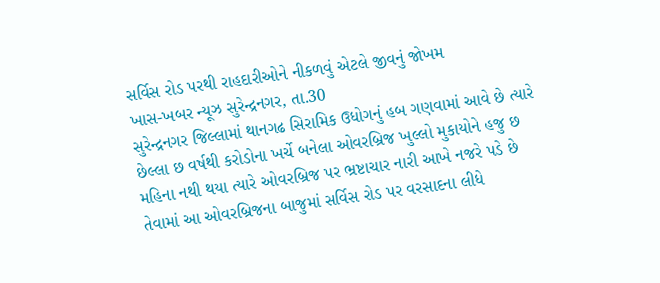સર્વિસ રોડ પરથી રાહદારીઓને નીકળવું એટલે જીવનું જોખમ
ખાસ-ખબર ન્યૂઝ સુરેન્દ્રનગર, તા.30
સુરેન્દ્રનગર જિલ્લામાં થાનગઢ સિરામિક ઉધોગનું હબ ગણવામાં આવે છે ત્યારે છેલ્લા છ વર્ષથી કરોડોના ખર્ચે બનેલા ઓવરબ્રિજ ખુલ્લો મુકાયોને હજુ છ મહિના નથી થયા ત્યારે ઓવરબ્રિજ પર ભ્રષ્ટાચાર નારી આખે નજરે પડે છે તેવામાં આ ઓવરબ્રિજના બાજુમાં સર્વિસ રોડ પર વરસાદના લીધે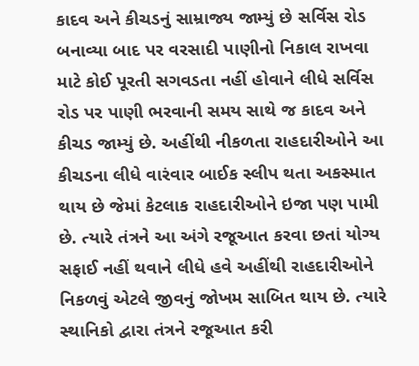કાદવ અને કીચડનું સામ્રાજ્ય જામ્યું છે સર્વિસ રોડ બનાવ્યા બાદ પર વરસાદી પાણીનો નિકાલ રાખવા માટે કોઈ પૂરતી સગવડતા નહીં હોવાને લીધે સર્વિસ રોડ પર પાણી ભરવાની સમય સાથે જ કાદવ અને કીચડ જામ્યું છે. અહીંથી નીકળતા રાહદારીઓને આ કીચડના લીધે વારંવાર બાઈક સ્લીપ થતા અકસ્માત થાય છે જેમાં કેટલાક રાહદારીઓને ઇજા પણ પામી છે. ત્યારે તંત્રને આ અંગે રજૂઆત કરવા છતાં યોગ્ય સફાઈ નહીં થવાને લીધે હવે અહીંથી રાહદારીઓને નિકળવું એટલે જીવનું જોખમ સાબિત થાય છે. ત્યારે સ્થાનિકો દ્વારા તંત્રને રજૂઆત કરી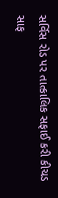સર્વિસ રોડ પર તાત્કાલિક સફાઈ કરી કીચડ સાફ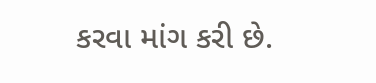કરવા માંગ કરી છે.